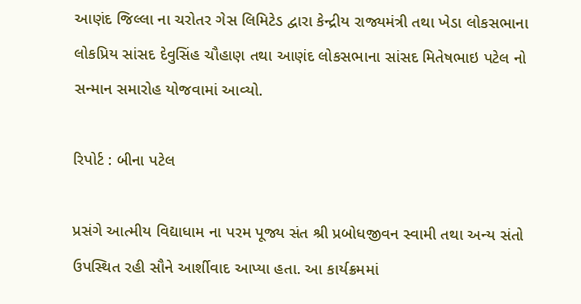આણંદ જિલ્લા ના ચરોતર ગેસ લિમિટેડ દ્વારા કેન્દ્રીય રાજ્યમંત્રી તથા ખેડા લોકસભાના લોકપ્રિય સાંસદ દેવુસિંહ ચૌહાણ તથા આણંદ લોકસભાના સાંસદ મિતેષભાઇ પટેલ નો સન્માન સમારોહ યોજવામાં આવ્યો.

રિપોર્ટ : બીના પટેલ

પ્રસંગે આત્મીય વિદ્યાધામ ના પરમ પૂજ્ય સંત શ્રી પ્રબોધજીવન સ્વામી તથા અન્ય સંતો ઉપસ્થિત રહી સૌને આર્શીવાદ આપ્યા હતા. આ કાર્યક્રમમાં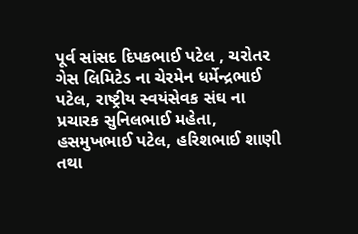પૂર્વ સાંસદ દિપકભાઈ પટેલ , ચરોતર ગેસ લિમિટેડ ના ચેરમેન ધર્મેન્દ્રભાઈ પટેલ, રાષ્ટ્રીય સ્વયંસેવક સંઘ ના પ્રચારક સુનિલભાઈ મહેતા, હસમુખભાઈ પટેલ, હરિશભાઈ શાણી તથા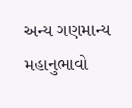અન્ય ગણમાન્ય મહાનુભાવો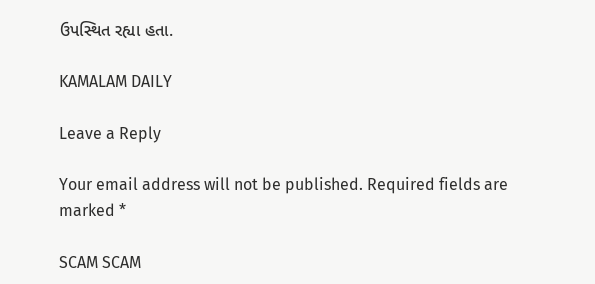ઉપસ્થિત રહ્યા હતા.

KAMALAM DAILY

Leave a Reply

Your email address will not be published. Required fields are marked *

SCAM SCAM